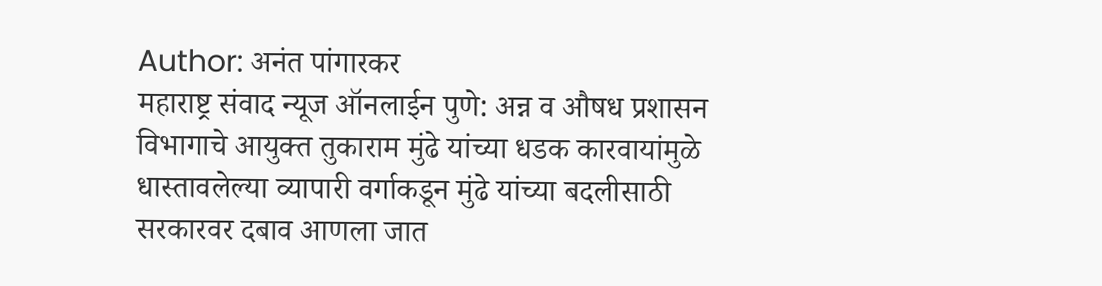Author: अनंत पांगारकर
महाराष्ट्र संवाद न्यूज ऑनलाईन पुणे: अन्न व औषध प्रशासन विभागाचे आयुक्त तुकाराम मुंढे यांच्या धडक कारवायांमुळे धास्तावलेल्या व्यापारी वर्गाकडून मुंढे यांच्या बदलीसाठी सरकारवर दबाव आणला जात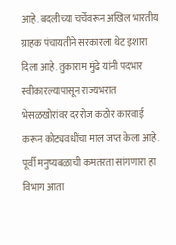आहे. बदलीच्या चर्चेवरून अखिल भारतीय ग्राहक पंचायतीने सरकारला थेट इशारा दिला आहे. तुकाराम मुंढे यांनी पदभार स्वीकारल्यापासून राज्यभरात भेसळखोरांवर दररोज कठोर कारवाई करून कोट्यवधींचा माल जप्त केला आहे. पूर्वी मनुष्यबळाची कमतरता सांगणारा हा विभाग आता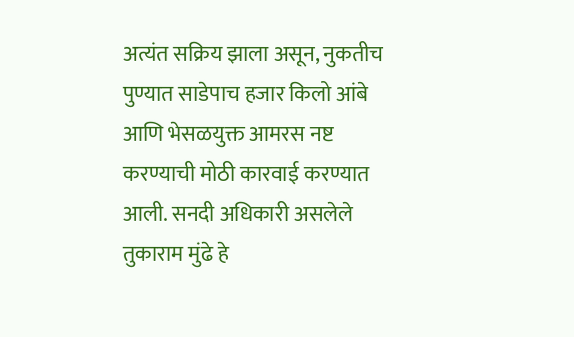अत्यंत सक्रिय झाला असून, नुकतीच पुण्यात साडेपाच हजार किलो आंबे आणि भेसळयुक्त आमरस नष्ट करण्याची मोठी कारवाई करण्यात आली. सनदी अधिकारी असलेले तुकाराम मुंढे हे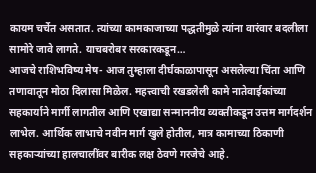कायम चर्चेत असतात. त्यांच्या कामकाजाच्या पद्धतीमुळे त्यांना वारंवार बदलीला सामोरे जावे लागते. याचबरोबर सरकारकडून…
आजचे राशिभविष्य मेष- आज तुम्हाला दीर्घकाळापासून असलेल्या चिंता आणि तणावातून मोठा दिलासा मिळेल. महत्त्वाची रखडलेली कामे नातेवाईकांच्या सहकार्याने मार्गी लागतील आणि एखाद्या सन्माननीय व्यक्तीकडून उत्तम मार्गदर्शन लाभेल. आर्थिक लाभाचे नवीन मार्ग खुले होतील, मात्र कामाच्या ठिकाणी सहकाऱ्यांच्या हालचालींवर बारीक लक्ष ठेवणे गरजेचे आहे.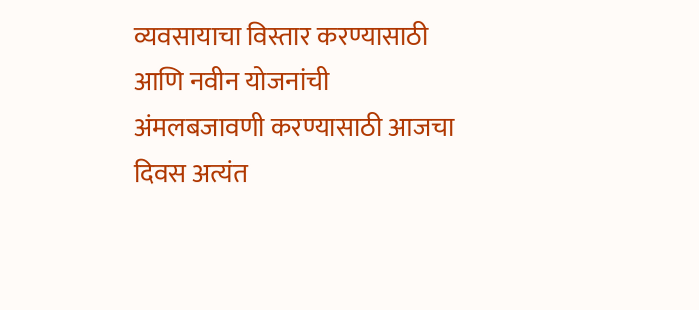व्यवसायाचा विस्तार करण्यासाठी आणि नवीन योजनांची अंमलबजावणी करण्यासाठी आजचा दिवस अत्यंत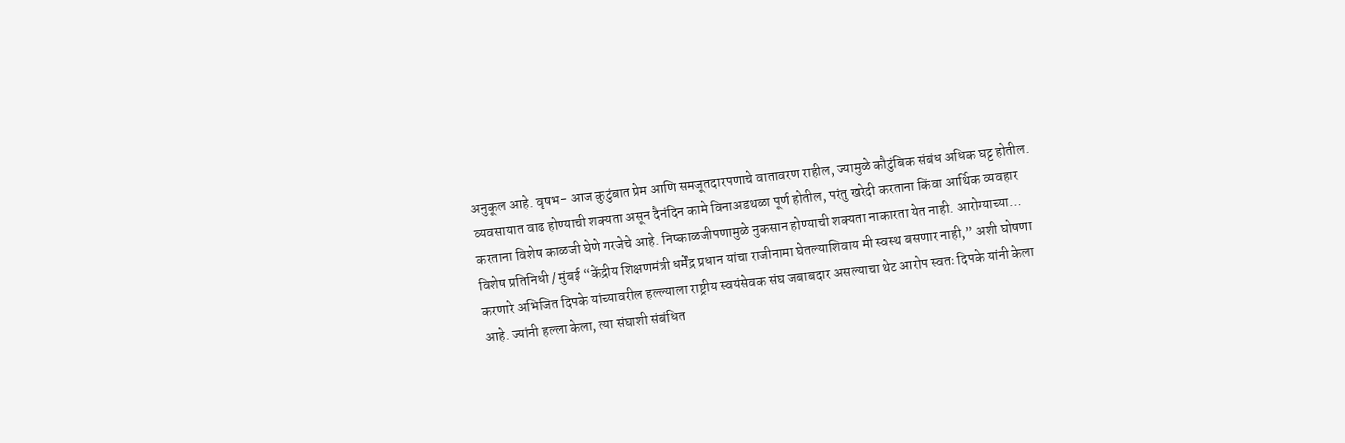अनुकूल आहे. वृषभ- आज कुटुंबात प्रेम आणि समजूतदारपणाचे वातावरण राहील, ज्यामुळे कौटुंबिक संबंध अधिक घट्ट होतील. व्यवसायात वाढ होण्याची शक्यता असून दैनंदिन कामे विनाअडथळा पूर्ण होतील, परंतु खरेदी करताना किंवा आर्थिक व्यवहार करताना विशेष काळजी घेणे गरजेचे आहे. निष्काळजीपणामुळे नुकसान होण्याची शक्यता नाकारता येत नाही. आरोग्याच्या…
विशेष प्रतिनिधी / मुंबई “केंद्रीय शिक्षणमंत्री धर्मेंद्र प्रधान यांचा राजीनामा घेतल्याशिवाय मी स्वस्थ बसणार नाही,” अशी घोषणा करणारे अभिजित दिपके यांच्यावरील हल्ल्याला राष्ट्रीय स्वयंसेवक संघ जबाबदार असल्याचा थेट आरोप स्वतः दिपके यांनी केला आहे. ज्यांनी हल्ला केला, त्या संघाशी संबंधित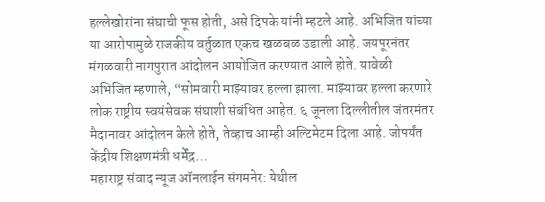हल्लेखोरांना संघाची फूस होती, असे दिपके यांनी म्हटले आहे. अभिजित यांच्या या आरोपामुळे राजकीय वर्तुळात एकच खळबळ उडाली आहे. जयपूरनंतर मंगळवारी नागपुरात आंदोलन आयोजित करण्यात आले होते. यावेळी अभिजित म्हणाले, “सोमवारी माझ्यावर हल्ला झाला. माझ्यावर हल्ला करणारे लोक राष्ट्रीय स्वयंसेवक संघाशी संबंधित आहेत. ६ जूनला दिल्लीतील जंतरमंतर मैदानावर आंदोलन केले होते, तेव्हाच आम्ही अल्टिमेटम दिला आहे. जोपर्यंत केंद्रीय शिक्षणमंत्री धर्मेंद्र…
महाराष्ट्र संवाद न्यूज ऑनलाईन संगमनेर: येथील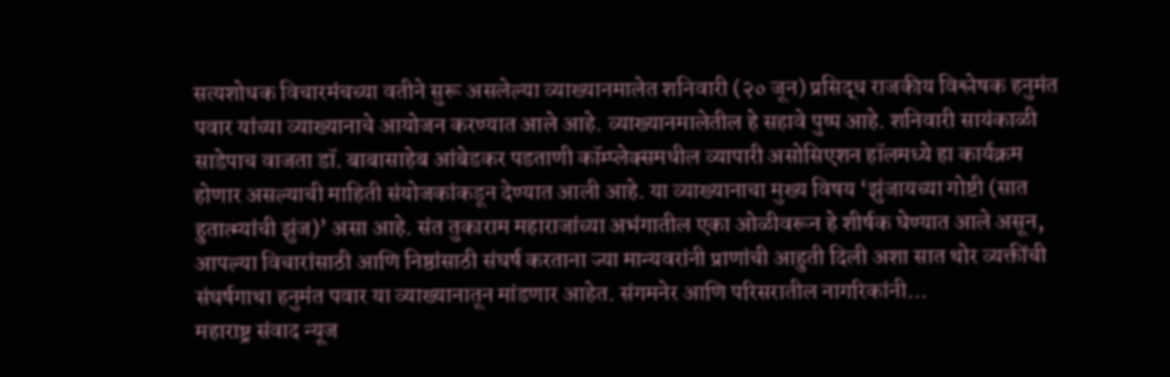सत्यशोधक विचारमंचच्या वतीने सुरू असलेल्या व्याख्यानमालेत शनिवारी (२० जून) प्रसिद्ध राजकीय विश्लेषक हनुमंत पवार यांच्या व्याख्यानाचे आयोजन करण्यात आले आहे. व्याख्यानमालेतील हे सहावे पुष्प आहे. शनिवारी सायंकाळी साडेपाच वाजता डॉ. बाबासाहेब आंबेडकर पडताणी कॉम्प्लेक्समधील व्यापारी असोसिएशन हॉलमध्ये हा कार्यक्रम होणार असल्याची माहिती संयोजकांकडून देण्यात आली आहे. या व्याख्यानाचा मुख्य विषय ‘झुंजायच्या गोष्टी (सात हुतात्म्यांची झुंज)’ असा आहे. संत तुकाराम महाराजांच्या अभंगातील एका ओळीवरून हे शीर्षक घेण्यात आले असून, आपल्या विचारांसाठी आणि निष्ठांसाठी संघर्ष करताना ज्या मान्यवरांनी प्राणांची आहुती दिली अशा सात थोर व्यक्तींची संघर्षगाथा हनुमंत पवार या व्याख्यानातून मांडणार आहेत. संगमनेर आणि परिसरातील नागरिकांनी…
महाराष्ट्र संवाद न्यूज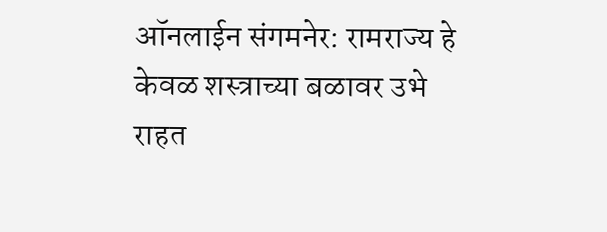ऑनलाईन संगमनेर: रामराज्य हे केवळ शस्त्राच्या बळावर उभे राहत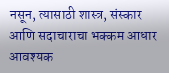नसून, त्यासाठी शास्त्र, संस्कार आणि सदाचाराचा भक्कम आधार आवश्यक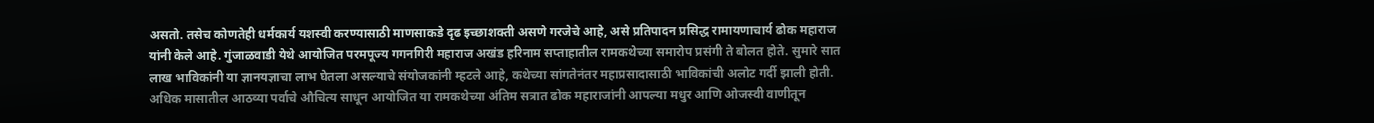असतो. तसेच कोणतेही धर्मकार्य यशस्वी करण्यासाठी माणसाकडे दृढ इच्छाशक्ती असणे गरजेचे आहे, असे प्रतिपादन प्रसिद्ध रामायणाचार्य ढोक महाराज यांनी केले आहे. गुंजाळवाडी येथे आयोजित परमपूज्य गगनगिरी महाराज अखंड हरिनाम सप्ताहातील रामकथेच्या समारोप प्रसंगी ते बोलत होते. सुमारे सात लाख भाविकांनी या ज्ञानयज्ञाचा लाभ घेतला असल्याचे संयोजकांनी म्हटले आहे, कथेच्या सांगतेनंतर महाप्रसादासाठी भाविकांची अलोट गर्दी झाली होती. अधिक मासातील आठव्या पर्वाचे औचित्य साधून आयोजित या रामकथेच्या अंतिम सत्रात ढोक महाराजांनी आपल्या मधुर आणि ओजस्वी वाणीतून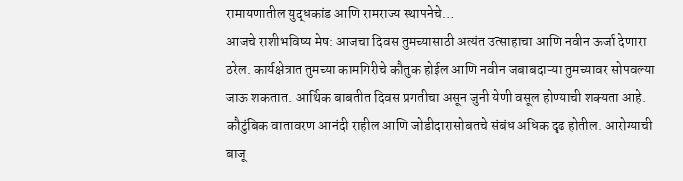रामायणातील युद्धकांड आणि रामराज्य स्थापनेचे…
आजचे राशीभविष्य मेष: आजचा दिवस तुमच्यासाठी अत्यंत उत्साहाचा आणि नवीन ऊर्जा देणारा ठरेल. कार्यक्षेत्रात तुमच्या कामगिरीचे कौतुक होईल आणि नवीन जबाबदाऱ्या तुमच्यावर सोपवल्या जाऊ शकतात. आर्थिक बाबतीत दिवस प्रगतीचा असून जुनी येणी वसूल होण्याची शक्यता आहे. कौटुंबिक वातावरण आनंदी राहील आणि जोडीदारासोबतचे संबंध अधिक दृढ होतील. आरोग्याची बाजू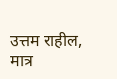उत्तम राहील, मात्र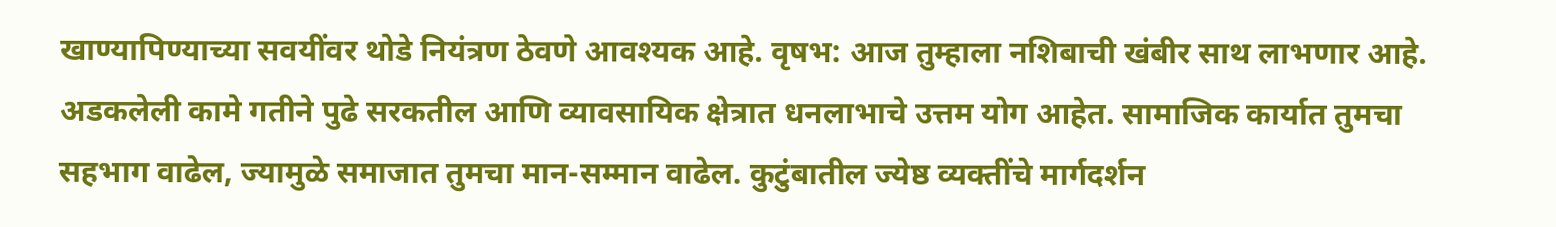खाण्यापिण्याच्या सवयींवर थोडे नियंत्रण ठेवणे आवश्यक आहे. वृषभ: आज तुम्हाला नशिबाची खंबीर साथ लाभणार आहे. अडकलेली कामे गतीने पुढे सरकतील आणि व्यावसायिक क्षेत्रात धनलाभाचे उत्तम योग आहेत. सामाजिक कार्यात तुमचा सहभाग वाढेल, ज्यामुळे समाजात तुमचा मान-सम्मान वाढेल. कुटुंबातील ज्येष्ठ व्यक्तींचे मार्गदर्शन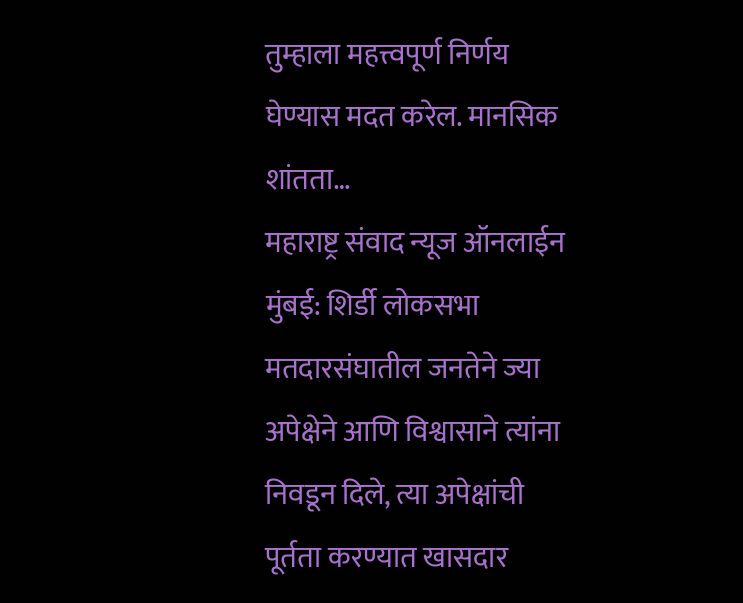तुम्हाला महत्त्वपूर्ण निर्णय घेण्यास मदत करेल. मानसिक शांतता…
महाराष्ट्र संवाद न्यूज ऑनलाईन मुंबई: शिर्डी लोकसभा मतदारसंघातील जनतेने ज्या अपेक्षेने आणि विश्वासाने त्यांना निवडून दिले, त्या अपेक्षांची पूर्तता करण्यात खासदार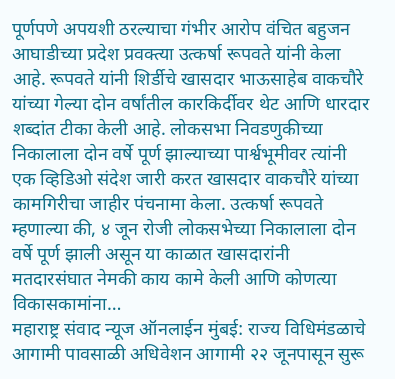पूर्णपणे अपयशी ठरल्याचा गंभीर आरोप वंचित बहुजन आघाडीच्या प्रदेश प्रवक्त्या उत्कर्षा रूपवते यांनी केला आहे. रूपवते यांनी शिर्डीचे खासदार भाऊसाहेब वाकचौरे यांच्या गेल्या दोन वर्षांतील कारकिर्दीवर थेट आणि धारदार शब्दांत टीका केली आहे. लोकसभा निवडणुकीच्या निकालाला दोन वर्षे पूर्ण झाल्याच्या पार्श्वभूमीवर त्यांनी एक व्हिडिओ संदेश जारी करत खासदार वाकचौरे यांच्या कामगिरीचा जाहीर पंचनामा केला. उत्कर्षा रूपवते म्हणाल्या की, ४ जून रोजी लोकसभेच्या निकालाला दोन वर्षे पूर्ण झाली असून या काळात खासदारांनी मतदारसंघात नेमकी काय कामे केली आणि कोणत्या विकासकामांना…
महाराष्ट्र संवाद न्यूज ऑनलाईन मुंबई: राज्य विधिमंडळाचे आगामी पावसाळी अधिवेशन आगामी २२ जूनपासून सुरू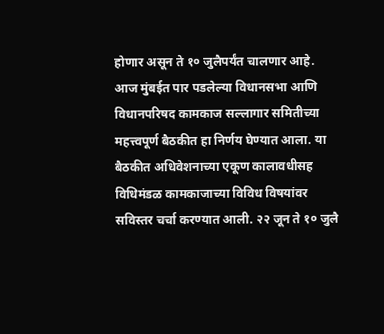होणार असून ते १० जुलैपर्यंत चालणार आहे. आज मुंबईत पार पडलेल्या विधानसभा आणि विधानपरिषद कामकाज सल्लागार समितीच्या महत्त्वपूर्ण बैठकीत हा निर्णय घेण्यात आला. या बैठकीत अधिवेशनाच्या एकूण कालावधीसह विधिमंडळ कामकाजाच्या विविध विषयांवर सविस्तर चर्चा करण्यात आली. २२ जून ते १० जुलै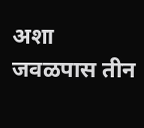अशा जवळपास तीन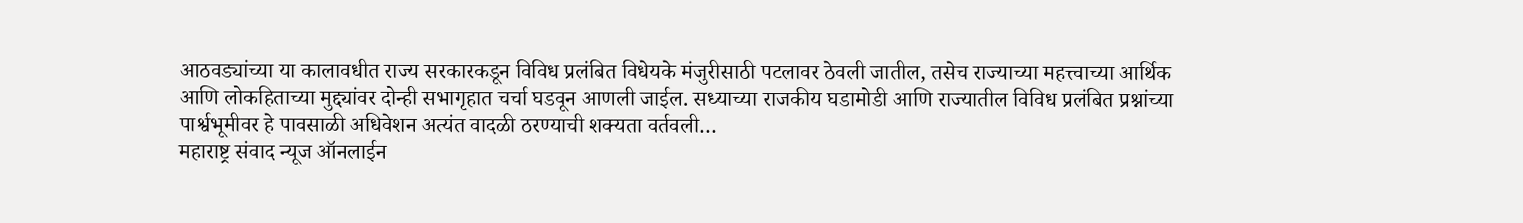आठवड्यांच्या या कालावधीत राज्य सरकारकडून विविध प्रलंबित विधेयके मंजुरीसाठी पटलावर ठेवली जातील, तसेच राज्याच्या महत्त्वाच्या आर्थिक आणि लोकहिताच्या मुद्द्यांवर दोन्ही सभागृहात चर्चा घडवून आणली जाईल. सध्याच्या राजकीय घडामोडी आणि राज्यातील विविध प्रलंबित प्रश्नांच्या पार्श्वभूमीवर हे पावसाळी अधिवेशन अत्यंत वादळी ठरण्याची शक्यता वर्तवली…
महाराष्ट्र संवाद न्यूज ऑनलाईन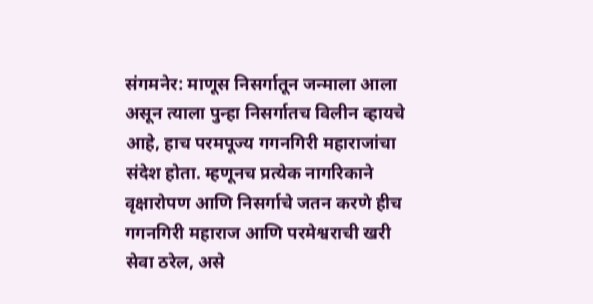संगमनेर: माणूस निसर्गातून जन्माला आला असून त्याला पुन्हा निसर्गातच विलीन व्हायचे आहे, हाच परमपूज्य गगनगिरी महाराजांचा संदेश होता. म्हणूनच प्रत्येक नागरिकाने वृक्षारोपण आणि निसर्गाचे जतन करणे हीच गगनगिरी महाराज आणि परमेश्वराची खरी सेवा ठरेल, असे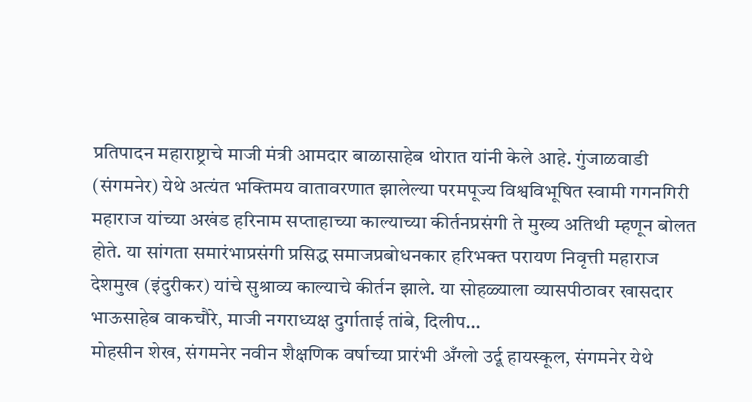प्रतिपादन महाराष्ट्राचे माजी मंत्री आमदार बाळासाहेब थोरात यांनी केले आहे. गुंजाळवाडी (संगमनेर) येथे अत्यंत भक्तिमय वातावरणात झालेल्या परमपूज्य विश्वविभूषित स्वामी गगनगिरी महाराज यांच्या अखंड हरिनाम सप्ताहाच्या काल्याच्या कीर्तनप्रसंगी ते मुख्य अतिथी म्हणून बोलत होते. या सांगता समारंभाप्रसंगी प्रसिद्ध समाजप्रबोधनकार हरिभक्त परायण निवृत्ती महाराज देशमुख (इंदुरीकर) यांचे सुश्राव्य काल्याचे कीर्तन झाले. या सोहळ्याला व्यासपीठावर खासदार भाऊसाहेब वाकचौरे, माजी नगराध्यक्ष दुर्गाताई तांबे, दिलीप…
मोहसीन शेख, संगमनेर नवीन शैक्षणिक वर्षाच्या प्रारंभी अँग्लो उर्दू हायस्कूल, संगमनेर येथे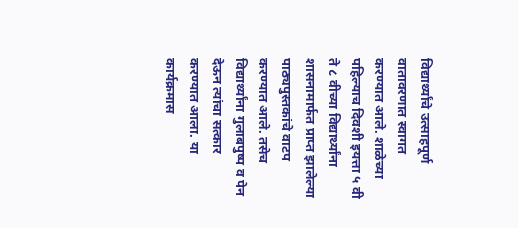विद्यार्थ्यांचे उत्साहपूर्ण वातावरणात स्वागत करण्यात आले. शाळेच्या पहिल्याच दिवशी इयत्ता ५ वी ते ८ वीच्या विद्यार्थ्यांना शासनामार्फत प्राप्त झालेल्या पाठ्यपुस्तकांचे वाटप करण्यात आले. तसेच विद्यार्थ्यांना गुलाबपुष्प व पेन देऊन त्यांचा सत्कार करण्यात आला. या कार्यक्रमास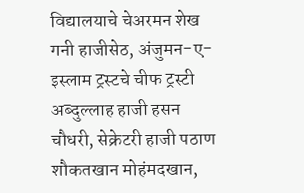विद्यालयाचे चेअरमन शेख गनी हाजीसेठ, अंजुमन-ए-इस्लाम ट्रस्टचे चीफ ट्रस्टी अब्दुल्लाह हाजी हसन चौधरी, सेक्रेटरी हाजी पठाण शौकतखान मोहंमदखान,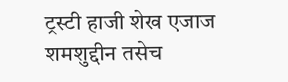ट्रस्टी हाजी शेख एजाज शमशुद्दीन तसेच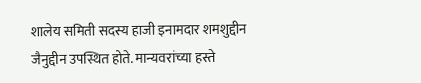शालेय समिती सदस्य हाजी इनामदार शमशुद्दीन जैनुद्दीन उपस्थित होते. मान्यवरांच्या हस्ते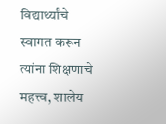विद्यार्थ्यांचे स्वागत करून त्यांना शिक्षणाचे महत्त्व, शालेय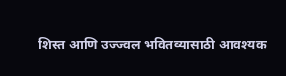शिस्त आणि उज्ज्वल भवितव्यासाठी आवश्यक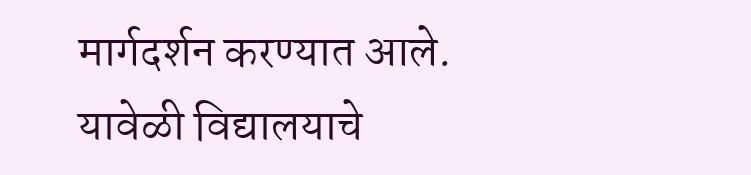मार्गदर्शन करण्यात आले. यावेळी विद्यालयाचे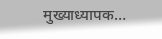मुख्याध्यापक…